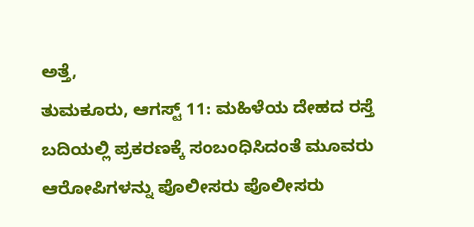ಅತ್ತೆ,
ತುಮಕೂರು, ಆಗಸ್ಟ್ 11: ಮಹಿಳೆಯ ದೇಹದ ರಸ್ತೆ ಬದಿಯಲ್ಲಿ ಪ್ರಕರಣಕ್ಕೆ ಸಂಬಂಧಿಸಿದಂತೆ ಮೂವರು ಆರೋಪಿಗಳನ್ನು ಪೊಲೀಸರು ಪೊಲೀಸರು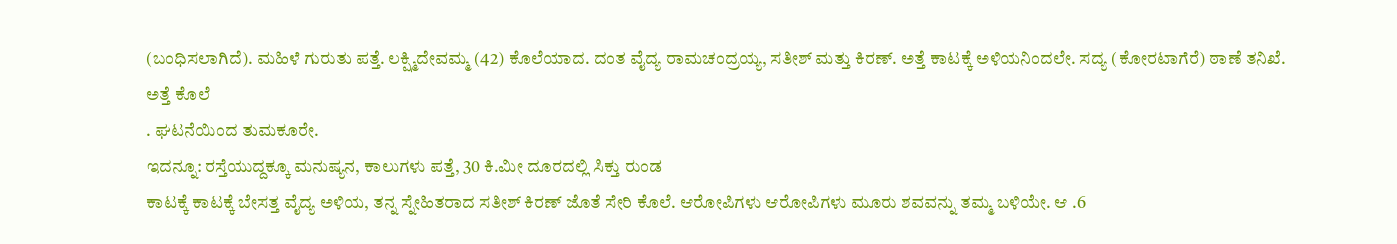(ಬಂಧಿಸಲಾಗಿದೆ). ಮಹಿಳೆ ಗುರುತು ಪತ್ತೆ. ಲಕ್ಷ್ಮಿದೇವಮ್ಮ (42) ಕೊಲೆಯಾದ. ದಂತ ವೈದ್ಯ ರಾಮಚಂದ್ರಯ್ಯ, ಸತೀಶ್ ಮತ್ತು ಕಿರಣ್. ಅತ್ತೆ ಕಾಟಕ್ಕೆ ಅಳಿಯನಿಂದಲೇ. ಸದ್ಯ (ಕೋರಟಾಗೆರೆ) ಠಾಣೆ ತನಿಖೆ.
ಅತ್ತೆ ಕೊಲೆ
. ಘಟನೆಯಿಂದ ತುಮಕೂರೇ.
ಇದನ್ನೂ: ರಸ್ತೆಯುದ್ದಕ್ಕೂ ಮನುಷ್ಯನ, ಕಾಲುಗಳು ಪತ್ತೆ, 30 ಕಿ.ಮೀ ದೂರದಲ್ಲಿ ಸಿಕ್ತು ರುಂಡ
ಕಾಟಕ್ಕೆ ಕಾಟಕ್ಕೆ ಬೇಸತ್ತ ವೈದ್ಯ ಅಳಿಯ, ತನ್ನ ಸ್ನೇಹಿತರಾದ ಸತೀಶ್ ಕಿರಣ್ ಜೊತೆ ಸೇರಿ ಕೊಲೆ. ಆರೋಪಿಗಳು ಆರೋಪಿಗಳು ಮೂರು ಶವವನ್ನು ತಮ್ಮ ಬಳಿಯೇ. ಆ .6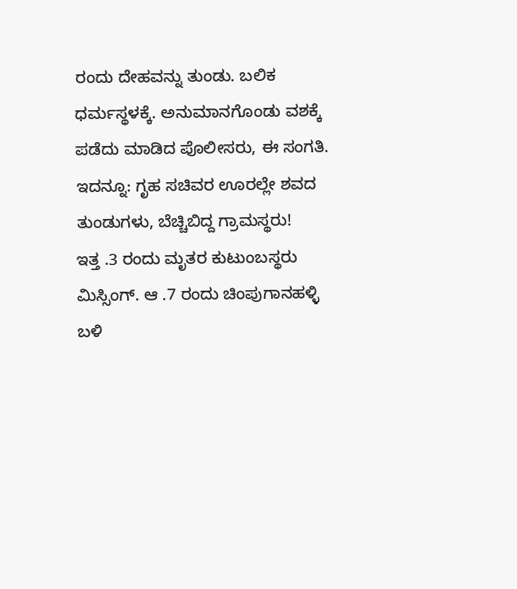ರಂದು ದೇಹವನ್ನು ತುಂಡು. ಬಲಿಕ ಧರ್ಮಸ್ಥಳಕ್ಕೆ. ಅನುಮಾನಗೊಂಡು ವಶಕ್ಕೆ ಪಡೆದು ಮಾಡಿದ ಪೊಲೀಸರು, ಈ ಸಂಗತಿ.
ಇದನ್ನೂ: ಗೃಹ ಸಚಿವರ ಊರಲ್ಲೇ ಶವದ ತುಂಡುಗಳು, ಬೆಚ್ಚಿಬಿದ್ದ ಗ್ರಾಮಸ್ಥರು!
ಇತ್ತ .3 ರಂದು ಮೃತರ ಕುಟುಂಬಸ್ಥರು ಮಿಸ್ಸಿಂಗ್. ಆ .7 ರಂದು ಚಿಂಪುಗಾನಹಳ್ಳಿ ಬಳಿ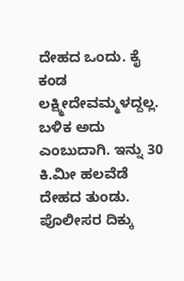ದೇಹದ ಒಂದು. ಕೈ ಕಂಡ ಲಕ್ಷ್ಮೀದೇವಮ್ಮಳದ್ದಲ್ಲ. ಬಳಿಕ ಅದು ಎಂಬುದಾಗಿ. ಇನ್ನು 30 ಕಿ.ಮೀ ಹಲವೆಡೆ ದೇಹದ ತುಂಡು. ಪೊಲೀಸರ ದಿಕ್ಕು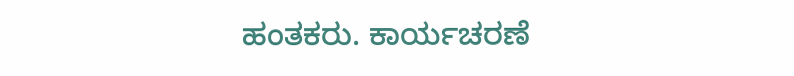ಹಂತಕರು. ಕಾರ್ಯಚರಣೆ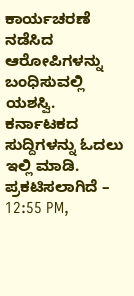ಕಾರ್ಯಚರಣೆ ನಡೆಸಿದ ಆರೋಪಿಗಳನ್ನು ಬಂಧಿಸುವಲ್ಲಿ ಯಶಸ್ವಿ.
ಕರ್ನಾಟಕದ ಸುದ್ದಿಗಳನ್ನು ಓದಲು ಇಲ್ಲಿ ಮಾಡಿ.
ಪ್ರಕಟಿಸಲಾಗಿದೆ – 12:55 PM,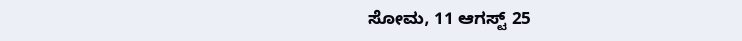ಸೋಮ, 11 ಆಗಸ್ಟ್ 25